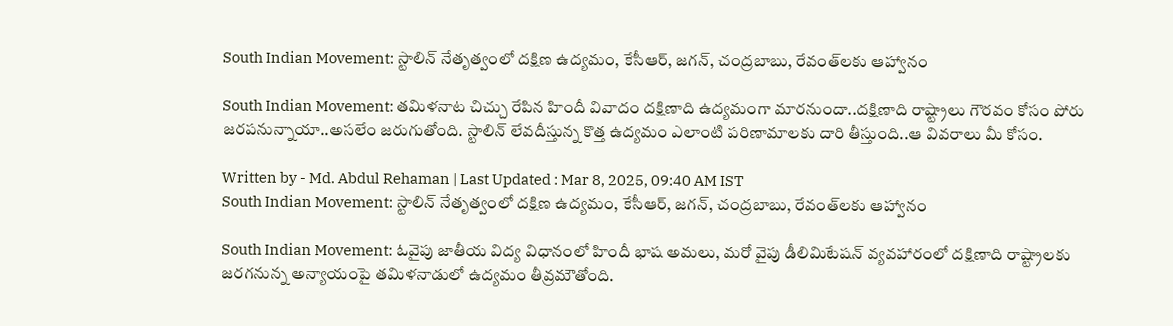South Indian Movement: స్టాలిన్ నేతృత్వంలో దక్షిణ ఉద్యమం, కేసీఆర్, జగన్, చంద్రబాబు, రేవంత్‌లకు ఆహ్వానం

South Indian Movement: తమిళనాట చిచ్చు రేపిన హిందీ వివాదం దక్షిణాది ఉద్యమంగా మారనుందా..దక్షిణాది రాష్ట్రాలు గౌరవం కోసం పోరు జరపనున్నాయా..అసలేం జరుగుతోంది. స్టాలిన్ లేవదీస్తున్న కొత్త ఉద్యమం ఎలాంటి పరిణామాలకు దారి తీస్తుంది..ఆ వివరాలు మీ కోసం.

Written by - Md. Abdul Rehaman | Last Updated : Mar 8, 2025, 09:40 AM IST
South Indian Movement: స్టాలిన్ నేతృత్వంలో దక్షిణ ఉద్యమం, కేసీఆర్, జగన్, చంద్రబాబు, రేవంత్‌లకు ఆహ్వానం

South Indian Movement: ఓవైపు జాతీయ విద్య విధానంలో హిందీ భాష అమలు, మరో వైపు డీలిమిటేషన్ వ్యవహారంలో దక్షిణాది రాష్ట్రాలకు జరగనున్న అన్యాయంపై తమిళనాడులో ఉద్యమం తీవ్రమౌతోంది.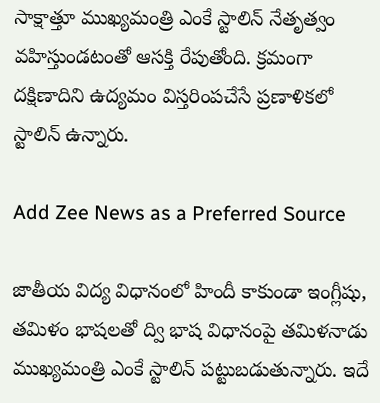సాక్షాత్తూ ముఖ్యమంత్రి ఎంకే స్టాలిన్ నేతృత్వం వహిస్తుండటంతో ఆసక్తి రేపుతోంది. క్రమంగా దక్షిణాదిని ఉద్యమం విస్తరింపచేసే ప్రణాళికలో స్టాలిన్ ఉన్నారు.

Add Zee News as a Preferred Source

జాతీయ విద్య విధానంలో హిందీ కాకుండా ఇంగ్లీషు, తమిళం భాషలతో ద్వి భాష విధానంపై తమిళనాడు ముఖ్యమంత్రి ఎంకే స్టాలిన్ పట్టుబడుతున్నారు. ఇదే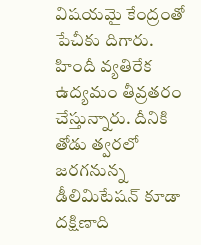విషయమై కేంద్రంతో పేచీకు దిగారు. హిందీ వ్యతిరేక ఉద్యమం తీవ్రతరం చేస్తున్నారు. దీనికి తోడు త్వరలో జరగనున్న డీలిమిటేషన్ కూడా దక్షిణాది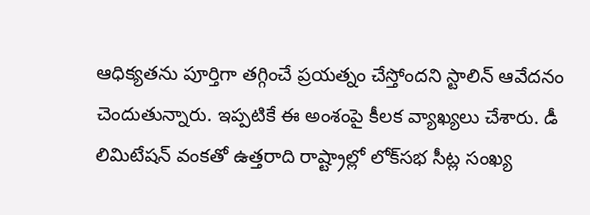ఆధిక్యతను పూర్తిగా తగ్గించే ప్రయత్నం చేస్తోందని స్టాలిన్ ఆవేదనం చెందుతున్నారు. ఇప్పటికే ఈ అంశంపై కీలక వ్యాఖ్యలు చేశారు. డీ లిమిటేషన్ వంకతో ఉత్తరాది రాష్ట్రాల్లో లోక్‌సభ సీట్ల సంఖ్య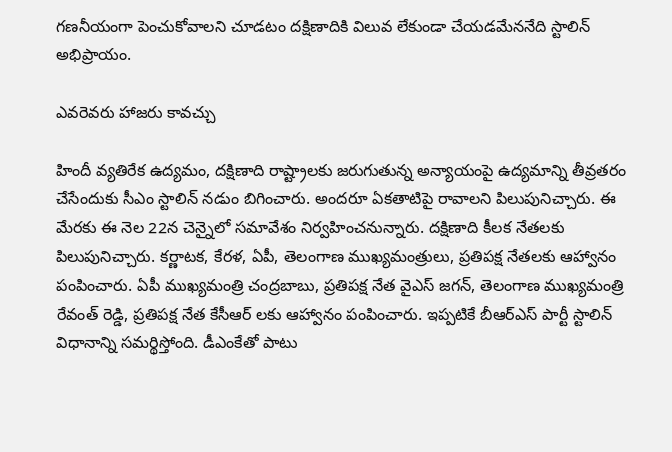గణనీయంగా పెంచుకోవాలని చూడటం దక్షిణాదికి విలువ లేకుండా చేయడమేననేది స్టాలిన్ అభిప్రాయం.

ఎవరెవరు హాజరు కావచ్చు

హిందీ వ్యతిరేక ఉద్యమం, దక్షిణాది రాష్ట్రాలకు జరుగుతున్న అన్యాయంపై ఉద్యమాన్ని తీవ్రతరం చేసేందుకు సీఎం స్టాలిన్ నడుం బిగించారు. అందరూ ఏకతాటిపై రావాలని పిలుపునిచ్చారు. ఈ మేరకు ఈ నెల 22న చెన్నైలో సమావేశం నిర్వహించనున్నారు. దక్షిణాది కీలక నేతలకు పిలుపునిచ్చారు. కర్ణాటక, కేరళ, ఏపీ, తెలంగాణ ముఖ్యమంత్రులు, ప్రతిపక్ష నేతలకు ఆహ్వానం పంపించారు. ఏపీ ముఖ్యమంత్రి చంద్రబాబు, ప్రతిపక్ష నేత వైఎస్ జగన్, తెలంగాణ ముఖ్యమంత్రి రేవంత్ రెడ్డి, ప్రతిపక్ష నేత కేసీఆర్ లకు ఆహ్వానం పంపించారు. ఇప్పటికే బీఆర్ఎస్ పార్టీ స్టాలిన్ విధానాన్ని సమర్థిస్తోంది. డీఎంకేతో పాటు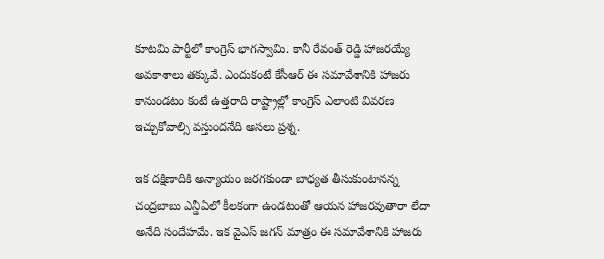కూటమి పార్టీలో కాంగ్రెస్ భాగస్వామి. కానీ రేవంత్ రెడ్డి హాజరయ్యే అవకాశాలు తక్కువే. ఎందుకంటే కేసీఆర్ ఈ సమావేశానికి హాజరు కానుండటం కంటే ఉత్తరాది రాష్ట్రాల్లో కాంగ్రెస్ ఎలాంటి వివరణ ఇచ్చుకోవాల్సి వస్తుందనేది అసలు ప్రశ్న.

ఇక దక్షిణాదికి అన్యాయం జరగకుండా బాధ్యత తీసుకుంటానన్న చంద్రబాబు ఎన్డీఏలో కీలకంగా ఉండటంతో ఆయన హాజరవుతారా లేదా అనేది సందేహమే. ఇక వైఎస్ జగన్ మాత్రం ఈ సమావేశానికి హాజరు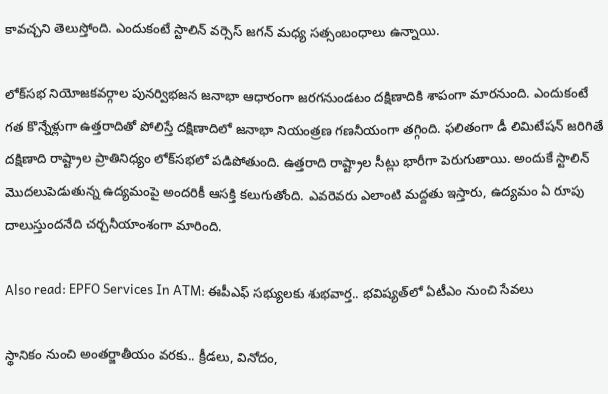కావచ్చని తెలుస్తోంది. ఎందుకంటే స్టాలిన్ వర్సెస్ జగన్ మధ్య సత్సంబంధాలు ఉన్నాయి.

లోక్‌సభ నియోజకవర్గాల పునర్విభజన జనాభా ఆధారంగా జరగనుండటం దక్షిణాదికి శాపంగా మారనుంది. ఎందుకంటే గత కొన్నేళ్లుగా ఉత్తరాదితో పోలిస్తే దక్షిణాదిలో జనాభా నియంత్రణ గణనీయంగా తగ్గింది. ఫలితంగా డీ లిమిటేషన్ జరిగితే దక్షిణాది రాష్ట్రాల ప్రాతినిధ్యం లోక్‌సభలో పడిపోతుంది. ఉత్తరాది రాష్ట్రాల సీట్లు భారీగా పెరుగుతాయి. అందుకే స్టాలిన్ మొదలుపెడుతున్న ఉద్యమంపై అందరికీ ఆసక్తి కలుగుతోంది. ఎవరెవరు ఎలాంటి మద్దతు ఇస్తారు, ఉద్యమం ఏ రూపు దాలుస్తుందనేది చర్చనీయాంశంగా మారింది.

Also read: EPFO Services In ATM: ఈపీఎఫ్‌ సభ్యులకు శుభవార్త.. భవిష్యత్‌లో ఏటీఎం నుంచి సేవలు

స్థానికం నుంచి అంతర్జాతీయం వరకు.. క్రీడలు, వినోదం,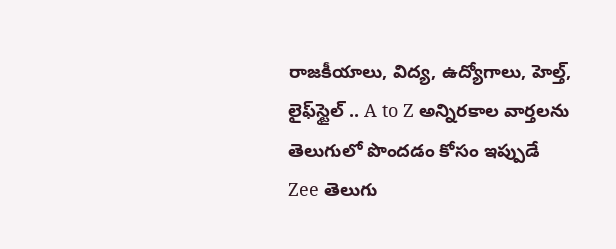రాజకీయాలు, విద్య, ఉద్యోగాలు, హెల్త్, లైఫ్‌స్టైల్ .. A to Z అన్నిరకాల వార్తలను తెలుగులో పొందడం కోసం ఇప్పుడే Zee తెలుగు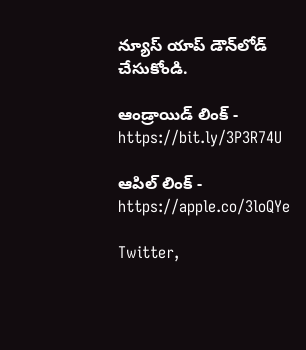న్యూస్ యాప్ డౌన్‌లోడ్ చేసుకోండి.

ఆండ్రాయిడ్ లింక్ - https://bit.ly/3P3R74U

ఆపిల్ లింక్ - https://apple.co/3loQYe

Twitter,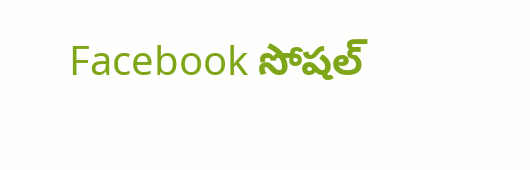Facebook సోషల్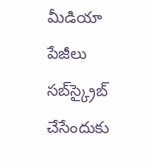మీడియా పేజీలు సబ్‌స్క్రైబ్ చేసేందుకు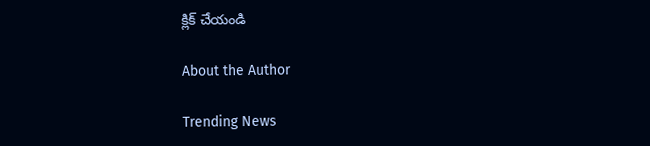క్లిక్ చేయండి

About the Author

Trending News